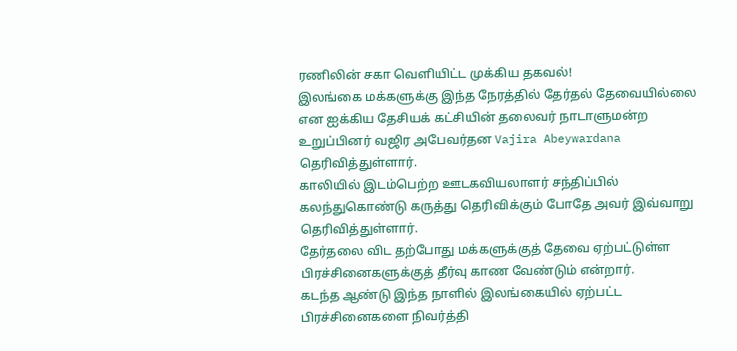ரணிலின் சகா வெளியிட்ட முக்கிய தகவல்!
இலங்கை மக்களுக்கு இந்த நேரத்தில் தேர்தல் தேவையில்லை என ஐக்கிய தேசியக் கட்சியின் தலைவர் நாடாளுமன்ற உறுப்பினர் வஜிர அபேவர்தன Vajira Abeywardana தெரிவித்துள்ளார்.
காலியில் இடம்பெற்ற ஊடகவியலாளர் சந்திப்பில் கலந்துகொண்டு கருத்து தெரிவிக்கும் போதே அவர் இவ்வாறு தெரிவித்துள்ளார்.
தேர்தலை விட தற்போது மக்களுக்குத் தேவை ஏற்பட்டுள்ள பிரச்சினைகளுக்குத் தீர்வு காண வேண்டும் என்றார்.
கடந்த ஆண்டு இந்த நாளில் இலங்கையில் ஏற்பட்ட பிரச்சினைகளை நிவர்த்தி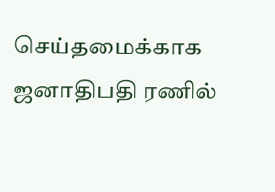செய்தமைக்காக ஜனாதிபதி ரணில்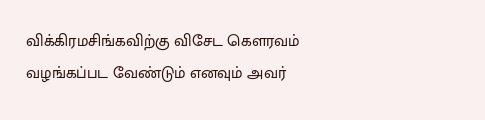விக்கிரமசிங்கவிற்கு விசேட கௌரவம் வழங்கப்பட வேண்டும் எனவும் அவர்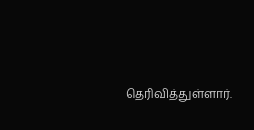தெரிவித்துள்ளார்.